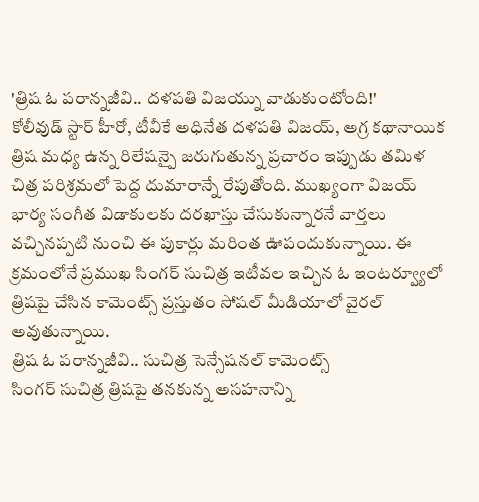'త్రిష ఓ పరాన్నజీవి.. దళపతి విజయ్ను వాడుకుంటోంది!'
కోలీవుడ్ స్టార్ హీరో, టీవీకే అధినేత దళపతి విజయ్, అగ్ర కథానాయిక త్రిష మధ్య ఉన్న రిలేషన్పై జరుగుతున్న ప్రచారం ఇప్పుడు తమిళ చిత్ర పరిశ్రమలో పెద్ద దుమారాన్నే రేపుతోంది. ముఖ్యంగా విజయ్ భార్య సంగీత విడాకులకు దరఖాస్తు చేసుకున్నారనే వార్తలు వచ్చినప్పటి నుంచి ఈ పుకార్లు మరింత ఊపందుకున్నాయి. ఈ క్రమంలోనే ప్రముఖ సింగర్ సుచిత్ర ఇటీవల ఇచ్చిన ఓ ఇంటర్వ్యూలో త్రిషపై చేసిన కామెంట్స్ ప్రస్తుతం సోషల్ మీడియాలో వైరల్ అవుతున్నాయి.
త్రిష ఓ పరాన్నజీవి.. సుచిత్ర సెన్సేషనల్ కామెంట్స్
సింగర్ సుచిత్ర త్రిషపై తనకున్న అసహనాన్ని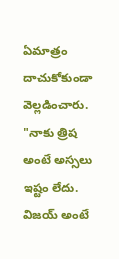ఏమాత్రం దాచుకోకుండా వెల్లడించారు. "నాకు త్రిష అంటే అస్సలు ఇష్టం లేదు. విజయ్ అంటే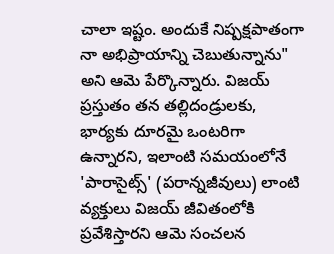చాలా ఇష్టం. అందుకే నిష్పక్షపాతంగా నా అభిప్రాయాన్ని చెబుతున్నాను" అని ఆమె పేర్కొన్నారు. విజయ్ ప్రస్తుతం తన తల్లిదండ్రులకు, భార్యకు దూరమై ఒంటరిగా ఉన్నారని, ఇలాంటి సమయంలోనే 'పారాసైట్స్' (పరాన్నజీవులు) లాంటి వ్యక్తులు విజయ్ జీవితంలోకి ప్రవేశిస్తారని ఆమె సంచలన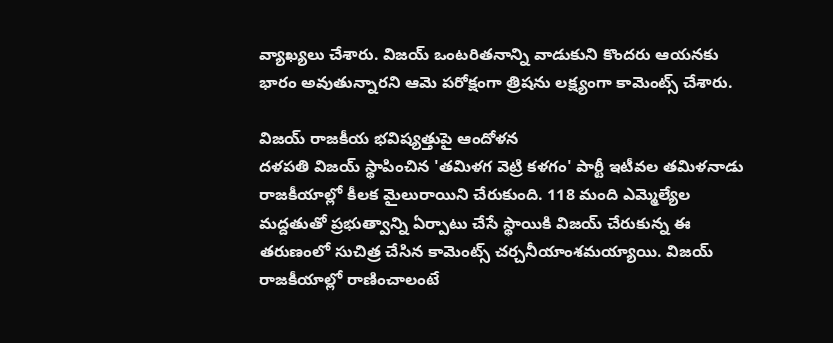వ్యాఖ్యలు చేశారు. విజయ్ ఒంటరితనాన్ని వాడుకుని కొందరు ఆయనకు భారం అవుతున్నారని ఆమె పరోక్షంగా త్రిషను లక్ష్యంగా కామెంట్స్ చేశారు.

విజయ్ రాజకీయ భవిష్యత్తుపై ఆందోళన
దళపతి విజయ్ స్థాపించిన 'తమిళగ వెట్రి కళగం' పార్టీ ఇటీవల తమిళనాడు రాజకీయాల్లో కీలక మైలురాయిని చేరుకుంది. 118 మంది ఎమ్మెల్యేల మద్దతుతో ప్రభుత్వాన్ని ఏర్పాటు చేసే స్థాయికి విజయ్ చేరుకున్న ఈ తరుణంలో సుచిత్ర చేసిన కామెంట్స్ చర్చనీయాంశమయ్యాయి. విజయ్ రాజకీయాల్లో రాణించాలంటే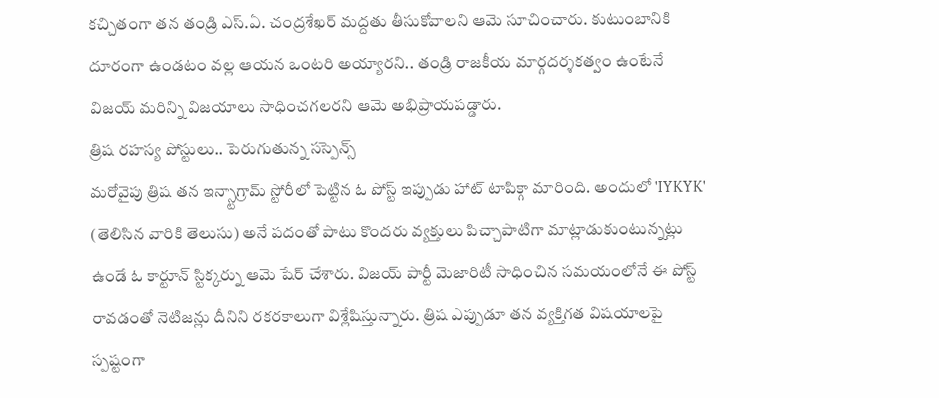కచ్చితంగా తన తండ్రి ఎస్.ఏ. చంద్రశేఖర్ మద్దతు తీసుకోవాలని ఆమె సూచించారు. కుటుంబానికి దూరంగా ఉండటం వల్ల ఆయన ఒంటరి అయ్యారని.. తండ్రి రాజకీయ మార్గదర్శకత్వం ఉంటేనే విజయ్ మరిన్ని విజయాలు సాధించగలరని ఆమె అభిప్రాయపడ్డారు.
త్రిష రహస్య పోస్టులు.. పెరుగుతున్న సస్పెన్స్
మరోవైపు త్రిష తన ఇన్స్టాగ్రామ్ స్టోరీలో పెట్టిన ఓ పోస్ట్ ఇప్పుడు హాట్ టాపిక్గా మారింది. అందులో 'IYKYK' (తెలిసిన వారికి తెలుసు) అనే పదంతో పాటు కొందరు వ్యక్తులు పిచ్చాపాటిగా మాట్లాడుకుంటున్నట్లు ఉండే ఓ కార్టూన్ స్టిక్కర్ను ఆమె షేర్ చేశారు. విజయ్ పార్టీ మెజారిటీ సాధించిన సమయంలోనే ఈ పోస్ట్ రావడంతో నెటిజన్లు దీనిని రకరకాలుగా విశ్లేషిస్తున్నారు. త్రిష ఎప్పుడూ తన వ్యక్తిగత విషయాలపై స్పష్టంగా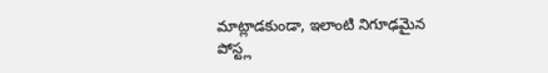మాట్లాడకుండా, ఇలాంటి నిగూఢమైన పోస్ట్ల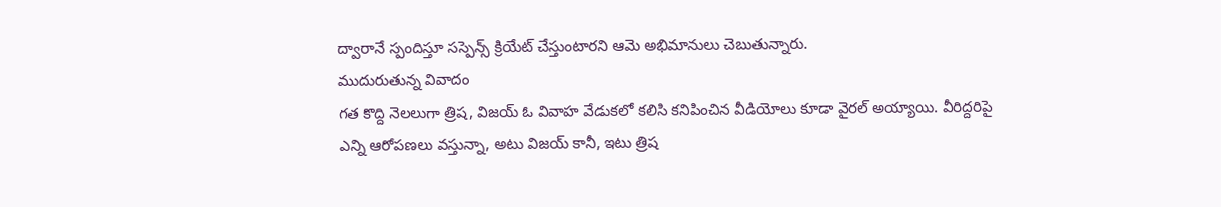ద్వారానే స్పందిస్తూ సస్పెన్స్ క్రియేట్ చేస్తుంటారని ఆమె అభిమానులు చెబుతున్నారు.
ముదురుతున్న వివాదం
గత కొద్ది నెలలుగా త్రిష, విజయ్ ఓ వివాహ వేడుకలో కలిసి కనిపించిన వీడియోలు కూడా వైరల్ అయ్యాయి. వీరిద్దరిపై ఎన్ని ఆరోపణలు వస్తున్నా, అటు విజయ్ కానీ, ఇటు త్రిష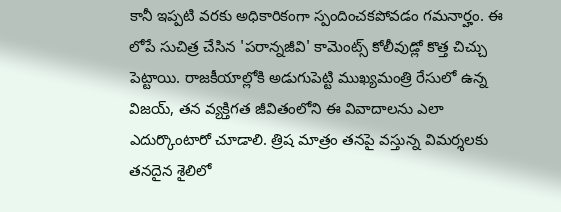కానీ ఇప్పటి వరకు అధికారికంగా స్పందించకపోవడం గమనార్హం. ఈ లోపే సుచిత్ర చేసిన 'పరాన్నజీవి' కామెంట్స్ కోలీవుడ్లో కొత్త చిచ్చు పెట్టాయి. రాజకీయాల్లోకి అడుగుపెట్టి ముఖ్యమంత్రి రేసులో ఉన్న విజయ్, తన వ్యక్తిగత జీవితంలోని ఈ వివాదాలను ఎలా ఎదుర్కొంటారో చూడాలి. త్రిష మాత్రం తనపై వస్తున్న విమర్శలకు తనదైన శైలిలో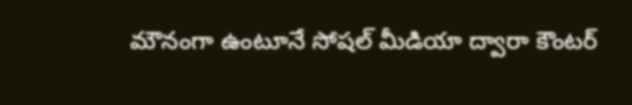మౌనంగా ఉంటూనే సోషల్ మీడియా ద్వారా కౌంటర్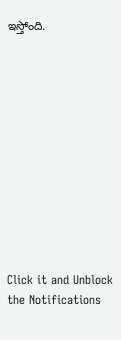ఇస్తోంది.












Click it and Unblock the Notifications